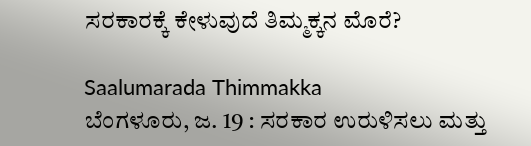ಸರಕಾರಕ್ಕೆ ಕೇಳುವುದೆ ತಿಮ್ಮಕ್ಕನ ಮೊರೆ?

Saalumarada Thimmakka
ಬೆಂಗಳೂರು, ಜ. 19 : ಸರಕಾರ ಉರುಳಿಸಲು ಮತ್ತು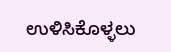ಉಳಿಸಿಕೊಳ್ಳಲು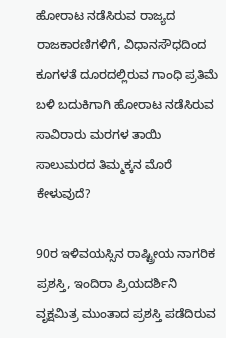ಹೋರಾಟ ನಡೆಸಿರುವ ರಾಜ್ಯದ ರಾಜಕಾರಣಿಗಳಿಗೆ, ವಿಧಾನಸೌಧದಿಂದ ಕೂಗಳತೆ ದೂರದಲ್ಲಿರುವ ಗಾಂಧಿ ಪ್ರತಿಮೆ ಬಳಿ ಬದುಕಿಗಾಗಿ ಹೋರಾಟ ನಡೆಸಿರುವ ಸಾವಿರಾರು ಮರಗಳ ತಾಯಿ ಸಾಲುಮರದ ತಿಮ್ಮಕ್ಕನ ಮೊರೆ ಕೇಳುವುದೆ?

90ರ ಇಳಿವಯಸ್ಸಿನ ರಾಷ್ಟ್ರೀಯ ನಾಗರಿಕ ಪ್ರಶಸ್ತಿ, ಇಂದಿರಾ ಪ್ರಿಯದರ್ಶಿನಿ ವೃಕ್ಷಮಿತ್ರ ಮುಂತಾದ ಪ್ರಶಸ್ತಿ ಪಡೆದಿರುವ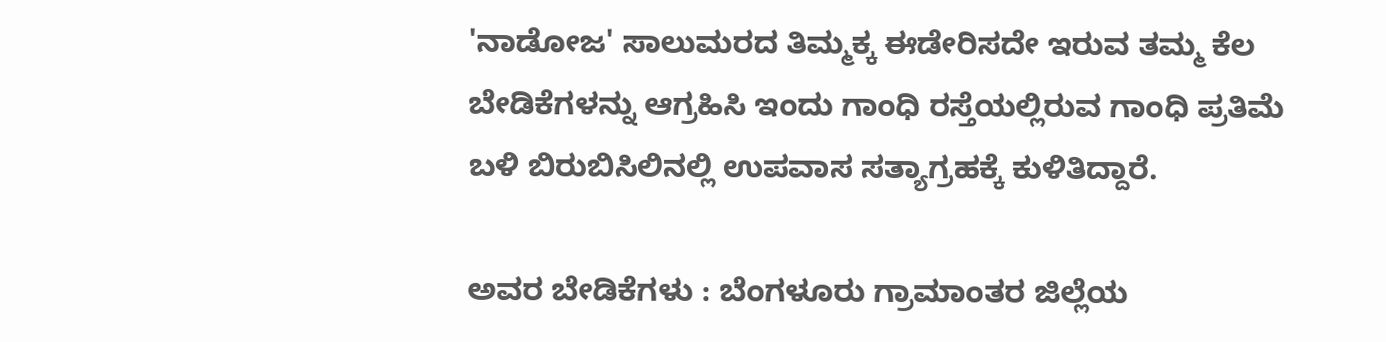'ನಾಡೋಜ' ಸಾಲುಮರದ ತಿಮ್ಮಕ್ಕ ಈಡೇರಿಸದೇ ಇರುವ ತಮ್ಮ ಕೆಲ ಬೇಡಿಕೆಗಳನ್ನು ಆಗ್ರಹಿಸಿ ಇಂದು ಗಾಂಧಿ ರಸ್ತೆಯಲ್ಲಿರುವ ಗಾಂಧಿ ಪ್ರತಿಮೆ ಬಳಿ ಬಿರುಬಿಸಿಲಿನಲ್ಲಿ ಉಪವಾಸ ಸತ್ಯಾಗ್ರಹಕ್ಕೆ ಕುಳಿತಿದ್ದಾರೆ.

ಅವರ ಬೇಡಿಕೆಗಳು : ಬೆಂಗಳೂರು ಗ್ರಾಮಾಂತರ ಜಿಲ್ಲೆಯ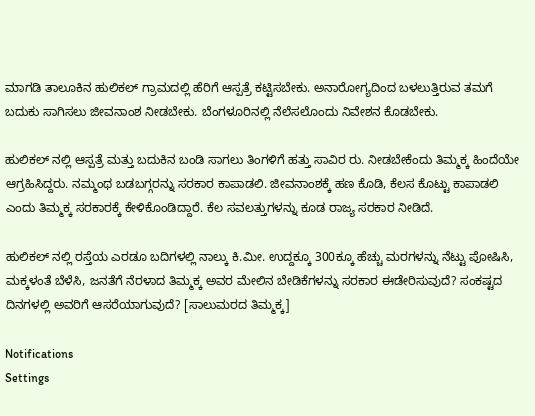ಮಾಗಡಿ ತಾಲೂಕಿನ ಹುಲಿಕಲ್ ಗ್ರಾಮದಲ್ಲಿ ಹೆರಿಗೆ ಆಸ್ಪತ್ರೆ ಕಟ್ಟಿಸಬೇಕು. ಅನಾರೋಗ್ಯದಿಂದ ಬಳಲುತ್ತಿರುವ ತಮಗೆ ಬದುಕು ಸಾಗಿಸಲು ಜೀವನಾಂಶ ನೀಡಬೇಕು. ಬೆಂಗಳೂರಿನಲ್ಲಿ ನೆಲೆಸಲೊಂದು ನಿವೇಶನ ಕೊಡಬೇಕು.

ಹುಲಿಕಲ್ ನಲ್ಲಿ ಆಸ್ಪತ್ರೆ ಮತ್ತು ಬದುಕಿನ ಬಂಡಿ ಸಾಗಲು ತಿಂಗಳಿಗೆ ಹತ್ತು ಸಾವಿರ ರು. ನೀಡಬೇಕೆಂದು ತಿಮ್ಮಕ್ಕ ಹಿಂದೆಯೇ ಆಗ್ರಹಿಸಿದ್ದರು. ನಮ್ಮಂಥ ಬಡಬಗ್ಗರನ್ನು ಸರಕಾರ ಕಾಪಾಡಲಿ. ಜೀವನಾಂಶಕ್ಕೆ ಹಣ ಕೊಡಿ, ಕೆಲಸ ಕೊಟ್ಟು ಕಾಪಾಡಲಿ ಎಂದು ತಿಮ್ಮಕ್ಕ ಸರಕಾರಕ್ಕೆ ಕೇಳಿಕೊಂಡಿದ್ದಾರೆ. ಕೆಲ ಸವಲತ್ತುಗಳನ್ನು ಕೂಡ ರಾಜ್ಯ ಸರಕಾರ ನೀಡಿದೆ.

ಹುಲಿಕಲ್ ನಲ್ಲಿ ರಸ್ತೆಯ ಎರಡೂ ಬದಿಗಳಲ್ಲಿ ನಾಲ್ಕು ಕಿ.ಮೀ. ಉದ್ದಕ್ಕೂ 300ಕ್ಕೂ ಹೆಚ್ಚು ಮರಗಳನ್ನು ನೆಟ್ಟು ಪೋಷಿಸಿ, ಮಕ್ಕಳಂತೆ ಬೆಳೆಸಿ, ಜನತೆಗೆ ನೆರಳಾದ ತಿಮ್ಮಕ್ಕ ಅವರ ಮೇಲಿನ ಬೇಡಿಕೆಗಳನ್ನು ಸರಕಾರ ಈಡೇರಿಸುವುದೆ? ಸಂಕಷ್ಟದ ದಿನಗಳಲ್ಲಿ ಅವರಿಗೆ ಆಸರೆಯಾಗುವುದೆ? [ಸಾಲುಮರದ ತಿಮ್ಮಕ್ಕ]

Notifications
Settings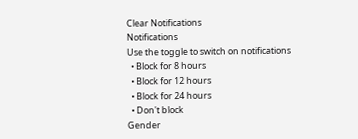Clear Notifications
Notifications
Use the toggle to switch on notifications
  • Block for 8 hours
  • Block for 12 hours
  • Block for 24 hours
  • Don't block
Gender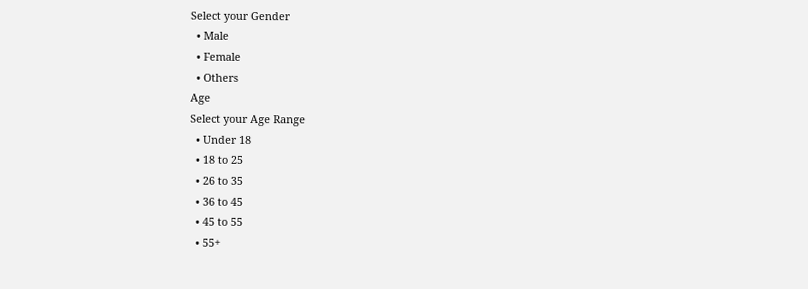Select your Gender
  • Male
  • Female
  • Others
Age
Select your Age Range
  • Under 18
  • 18 to 25
  • 26 to 35
  • 36 to 45
  • 45 to 55
  • 55+